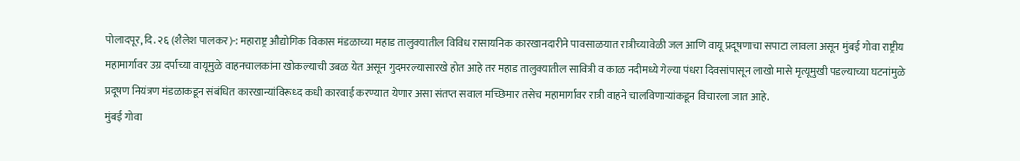पोलादपूर, दि. २६ (शैलेश पालकर)-: महाराष्ट्र औद्योगिक विकास मंडळाच्या महाड तालुक्यातील विविध रासायनिक कारखानदारीने पावसाळयात रात्रीच्यावेळी जल आणि वायू प्रदूषणाचा सपाटा लावला असून मुंबई गोवा राष्ट्रीय महामार्गावर उग्र दर्पाच्या वायूमुळे वाहनचालकांना खोकल्याची उबळ येत असून गुदमरल्यासारखे होत आहे तर महाड तालुक्यातील सावित्री व काळ नदीमध्ये गेल्या पंधरा दिवसांपासून लाखो मासे मृत्यूमुखी पडल्याच्या घटनांमुळे प्रदूषण नियंत्रण मंडळाकडून संबंधित कारखान्यांविरूध्द कधी कारवाई करण्यात येणार असा संतप्त सवाल मच्छिमार तसेच महामार्गावर रात्री वाहने चालविणाऱ्यांकडून विचारला जात आहे.
मुंबई गोवा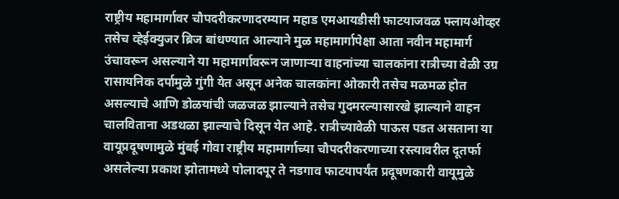राष्ट्रीय महामार्गावर चौपदरीकरणादरम्यान महाड एमआयडीसी फाटयाजवळ फ्लायओव्हर तसेच व्हेईक्युजर ब्रिज बांधण्यात आल्याने मुळ महामार्गापेक्षा आता नवीन महामार्ग उंचावरून असल्याने या महामार्गावरून जाणाऱ्या वाहनांच्या चालकांना रात्रीच्या वेळी उग्र रासायनिक दर्पामुळे गुंगी येत असून अनेक चालकांना ओकारी तसेच मळमळ होत असल्याचे आणि डोळयांची जळजळ झाल्याने तसेच गुदमरल्यासारखे झाल्याने वाहन चालविताना अडथळा झाल्याचे दिसून येत आहे. रात्रीच्यावेळी पाऊस पडत असताना या वायूप्रदूषणामुळे मुंबई गोवा राष्ट्रीय महामार्गाच्या चौपदरीकरणाच्या रस्त्यावरील दूतर्फा असलेल्या प्रकाश झोतामध्ये पोलादपूर ते नडगाव फाटयापर्यंत प्रदूषणकारी वायूमुळे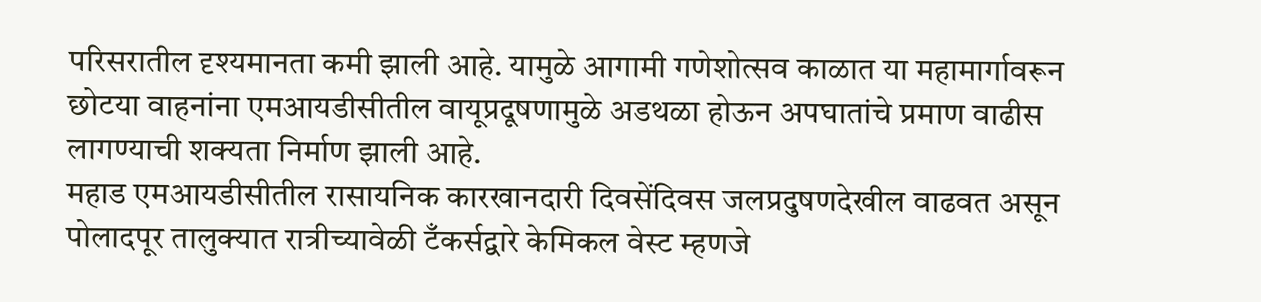परिसरातील दृश्यमानता कमी झाली आहे. यामुळे आगामी गणेशोत्सव काळात या महामार्गावरून छोटया वाहनांना एमआयडीसीतील वायूप्रदूषणामुळे अडथळा होऊन अपघातांचे प्रमाण वाढीस लागण्याची शक्यता निर्माण झाली आहे.
महाड एमआयडीसीतील रासायनिक कारखानदारी दिवसेंदिवस जलप्रदुषणदेखील वाढवत असून पोलादपूर तालुक्यात रात्रीच्यावेळी टँकर्सद्वारे केमिकल वेस्ट म्हणजे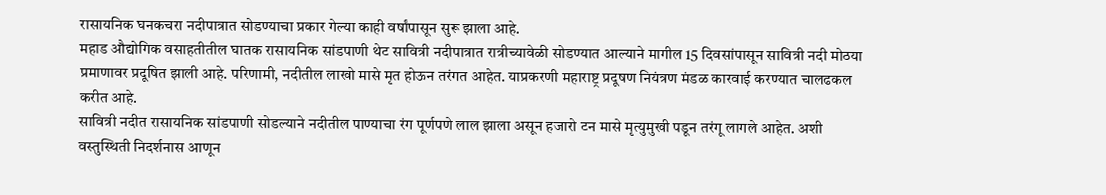रासायनिक घनकचरा नदीपात्रात सोडण्याचा प्रकार गेल्या काही वर्षांपासून सुरू झाला आहे.
महाड औद्योगिक वसाहतीतील घातक रासायनिक सांडपाणी थेट सावित्री नदीपात्रात रात्रीच्यावेळी सोडण्यात आल्याने मागील 15 दिवसांपासून सावित्री नदी मोठया प्रमाणावर प्रदूषित झाली आहे. परिणामी, नदीतील लाखो मासे मृत होऊन तरंगत आहेत. याप्रकरणी महाराष्ट्र प्रदूषण नियंत्रण मंडळ कारवाई करण्यात चालढकल करीत आहे.
सावित्री नदीत रासायनिक सांडपाणी सोडल्याने नदीतील पाण्याचा रंग पूर्णपणे लाल झाला असून हजारो टन मासे मृत्युमुखी पडून तरंगू लागले आहेत. अशी वस्तुस्थिती निदर्शनास आणून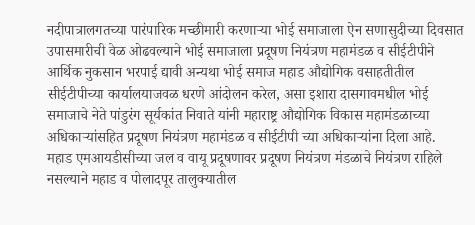नदीपात्रालगतच्या पारंपारिक मच्छीमारी करणाऱ्या भोई समाजाला ऐन सणासुदीच्या दिवसात उपासमारीची वेळ ओढवल्याने भोई समाजाला प्रदूषण नियंत्रण महामंडळ व सीईटीपीने आर्थिक नुकसान भरपाई द्यावी अन्यथा भोई समाज महाड औद्योगिक वसाहतीतील सीईटीपीच्या कार्यालयाजवळ धरणे आंदोलन करेल, असा इशारा दासगावमधील भोई समाजाचे नेते पांडुरंग सूर्यकांत निवाते यांनी महाराष्ट्र औद्योगिक विकास महामंडळाच्या अधिकाऱ्यांसहित प्रदूषण नियंत्रण महामंडळ व सीईटीपी च्या अधिकाऱ्यांना दिला आहे.
महाड एमआयडीसीच्या जल व वायू प्रदूषणावर प्रदूषण नियंत्रण मंडळाचे नियंत्रण राहिले नसल्याने महाड व पोलादपूर तालुक्यातील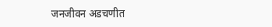जनजीवन अडचणीत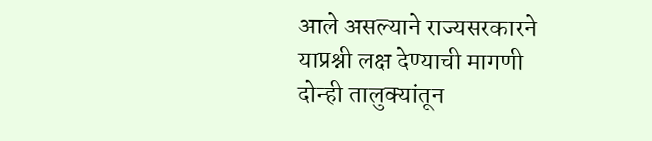आले असल्याने राज्यसरकारने याप्रश्नी लक्ष देण्याची मागणी दोन्ही तालुक्यांतून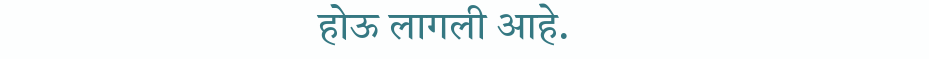होऊ लागली आहे.